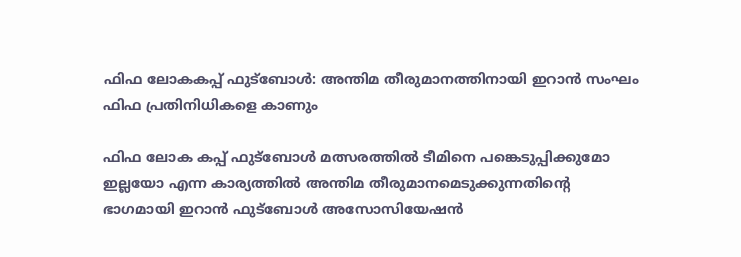ഫിഫ ലോകകപ്പ് ഫുട്‌ബോള്‍: അന്തിമ തീരുമാനത്തിനായി ഇറാന്‍ സംഘം ഫിഫ പ്രതിനിധികളെ കാണും

ഫിഫ ലോക കപ്പ് ഫുട്‌ബോൾ മത്സരത്തിൽ ടീമിനെ പങ്കെടുപ്പിക്കുമോ ഇല്ലയോ എന്ന കാര്യത്തില്‍ അന്തിമ തീരുമാനമെടുക്കുന്നതിന്റെ ഭാഗമായി ഇറാന്‍ ഫുട്‌ബോള്‍ അസോസിയേഷന്‍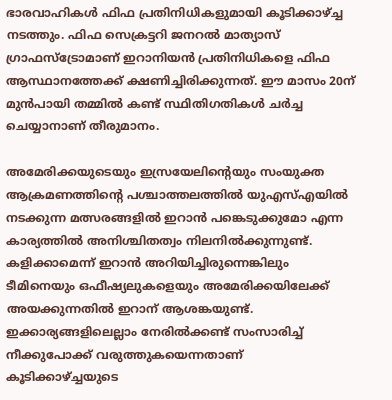ഭാരവാഹികള്‍ ഫിഫ പ്രതിനിധികളുമായി കൂടിക്കാഴ്ച്ച നടത്തും. ഫിഫ സെക്രട്ടറി ജനറല്‍ മാത്യാസ് ഗ്രാഫസ്‌ട്രോമാണ് ഇറാനിയന്‍ പ്രതിനിധികളെ ഫിഫ ആസ്ഥാനത്തേക്ക് ക്ഷണിച്ചിരിക്കുന്നത്. ഈ മാസം 20ന് മുന്‍പായി തമ്മില്‍ കണ്ട് സ്ഥിതിഗതികള്‍ ചര്‍ച്ച ചെയ്യാനാണ് തീരുമാനം.

അമേരിക്കയുടെയും ഇസ്രയേലിൻ്റെയും സംയുക്ത ആക്രമണത്തിൻ്റെ പശ്ചാത്തലത്തില്‍ യുഎസ്എയില്‍ നടക്കുന്ന മത്സരങ്ങളില്‍ ഇറാന്‍ പങ്കെടുക്കുമോ എന്ന കാര്യത്തില്‍ അനിശ്ചിതത്വം നിലനില്‍ക്കുന്നുണ്ട്. കളിക്കാമെന്ന് ഇറാന്‍ അറിയിച്ചിരുന്നെങ്കിലും ടീമിനെയും ഒഫീഷ്യലുകളെയും അമേരിക്കയിലേക്ക് അയക്കുന്നതില്‍ ഇറാന് ആശങ്കയുണ്ട്. ഇക്കാര്യങ്ങളിലെല്ലാം നേരില്‍ക്കണ്ട് സംസാരിച്ച് നീക്കുപോക്ക് വരുത്തുകയെന്നതാണ് കൂടിക്കാഴ്ച്ചയുടെ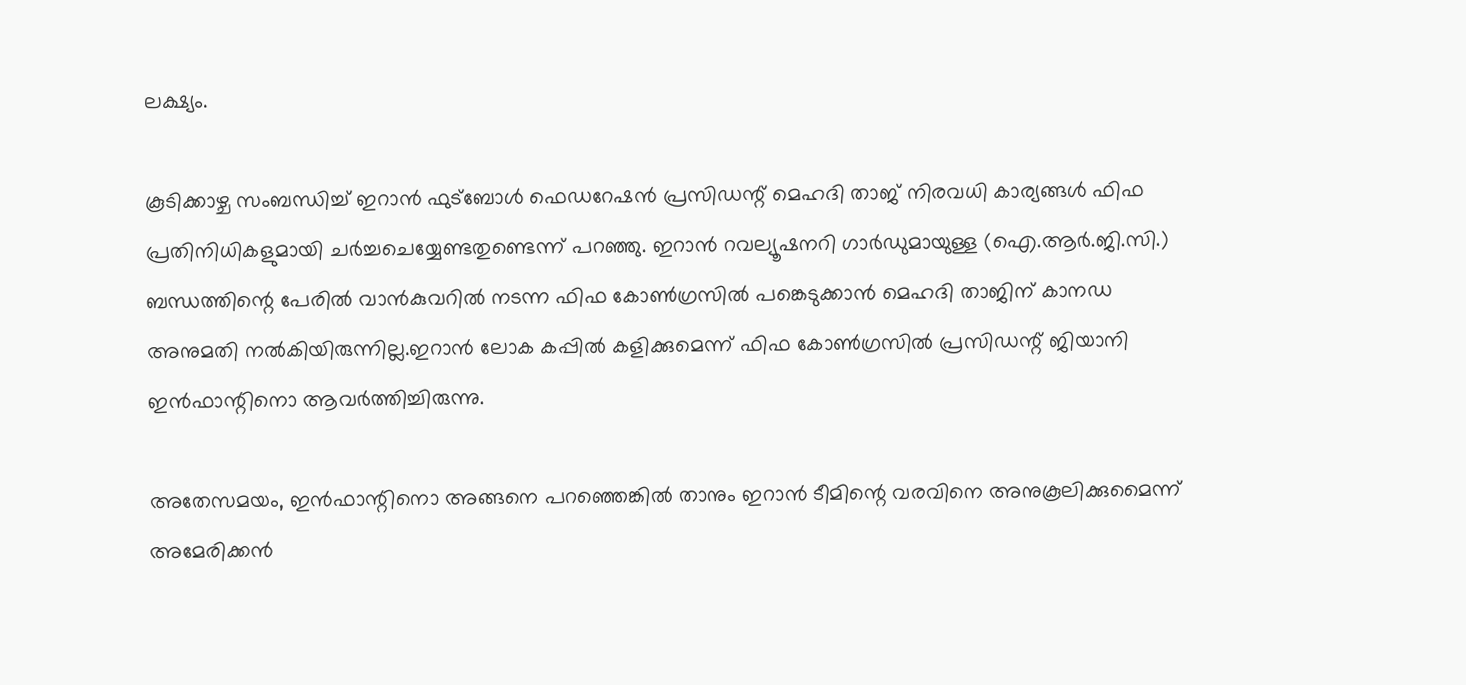ലക്ഷ്യം.

കൂടിക്കാഴ്ച സംബന്ധിച്ച് ഇറാന്‍ ഫുട്ബോള്‍ ഫെഡറേഷന്‍ പ്രസിഡന്റ് മെഹദി താജ് നിരവധി കാര്യങ്ങള്‍ ഫിഫ പ്രതിനിധികളുമായി ചര്‍ച്ചചെയ്യേണ്ടതുണ്ടെന്ന് പറഞ്ഞു. ഇറാന്‍ റവല്യൂഷനറി ഗാര്‍ഡുമായുള്ള (ഐ.ആര്‍.ജി.സി.) ബന്ധത്തിന്റെ പേരില്‍ വാന്‍കുവറില്‍ നടന്ന ഫിഫ കോണ്‍ഗ്രസില്‍ പങ്കെടുക്കാന്‍ മെഹദി താജിന് കാനഡ അനുമതി നല്‍കിയിരുന്നില്ല.ഇറാന്‍ ലോക കപ്പില്‍ കളിക്കുമെന്ന് ഫിഫ കോണ്‍ഗ്രസില്‍ പ്രസിഡന്റ് ജിയാനി ഇന്‍ഫാന്റിനൊ ആവര്‍ത്തിച്ചിരുന്നു.

അതേസമയം, ഇന്‍ഫാന്റിനൊ അങ്ങനെ പറഞ്ഞെങ്കില്‍ താനും ഇറാന്‍ ടീമിന്റെ വരവിനെ അനുകൂലിക്കുമൈന്ന് അമേരിക്കന്‍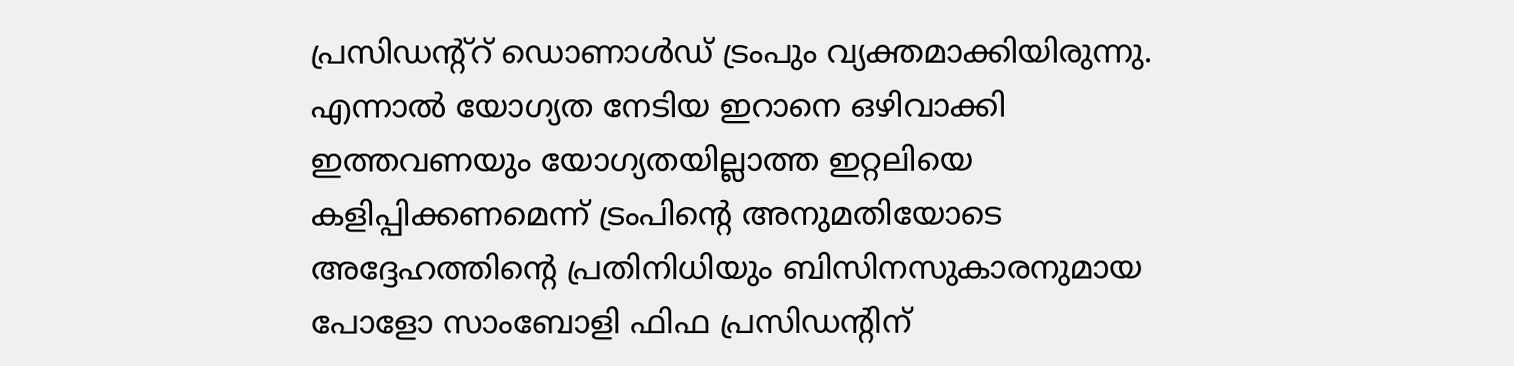പ്രസിഡന്റ്‌റ് ഡൊണാള്‍ഡ് ട്രംപും വ്യക്തമാക്കിയിരുന്നു. എന്നാല്‍ യോഗ്യത നേടിയ ഇറാനെ ഒഴിവാക്കി ഇത്തവണയും യോഗ്യതയില്ലാത്ത ഇറ്റലിയെ കളിപ്പിക്കണമെന്ന് ട്രംപിന്റെ അനുമതിയോടെ അദ്ദേഹത്തിന്റെ പ്രതിനിധിയും ബിസിനസുകാരനുമായ പോളോ സാംബോളി ഫിഫ പ്രസിഡന്റിന്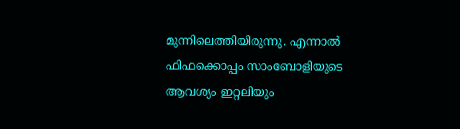മുന്നിലെത്തിയിരുന്നു. എന്നാല്‍ ഫിഫക്കൊപ്പം സാംബോളിയുടെ ആവശ്യം ഇറ്റലിയും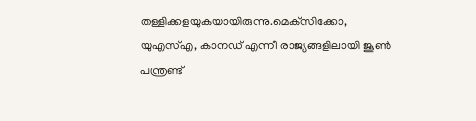തള്ളിക്കളയുകയായിരുന്നു.മെക്‌സിക്കോ, യുഎസ്എ, കാനഡ് എന്നീ രാജ്യങ്ങളിലായി ജൂണ്‍ പന്ത്രണ്ട്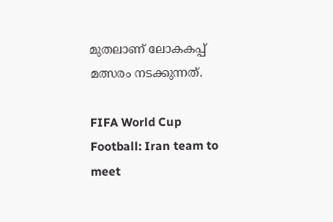മുതലാണ് ലോകകപ്പ് മത്സരം നടക്കുന്നത്.

FIFA World Cup Football: Iran team to meet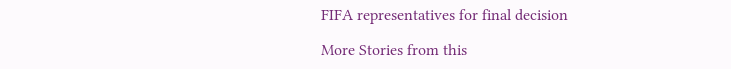FIFA representatives for final decision

More Stories from this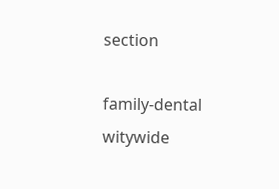section

family-dental
witywide